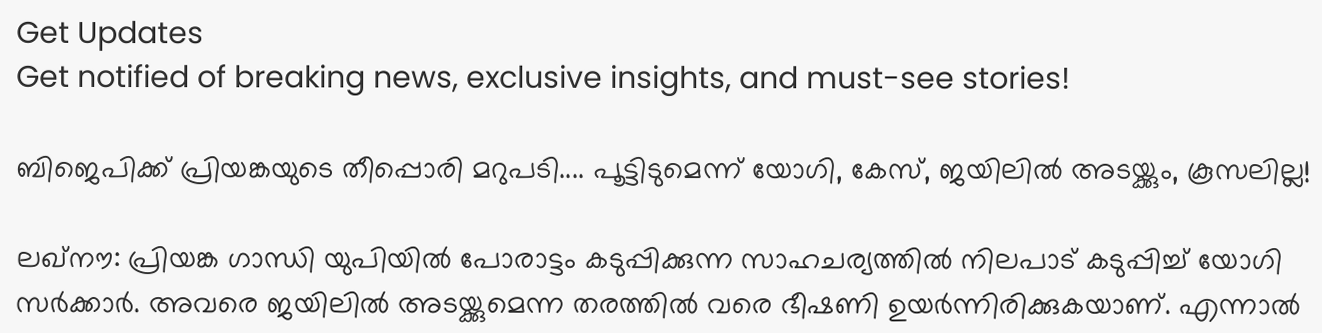Get Updates
Get notified of breaking news, exclusive insights, and must-see stories!

ബിജെപിക്ക് പ്രിയങ്കയുടെ തീപ്പൊരി മറുപടി.... പൂട്ടിടുമെന്ന് യോഗി, കേസ്, ജയിലില്‍ അടയ്ക്കും, കൂസലില്ല!

ലഖ്‌നൗ: പ്രിയങ്ക ഗാന്ധി യുപിയില്‍ പോരാട്ടം കടുപ്പിക്കുന്ന സാഹചര്യത്തില്‍ നിലപാട് കടുപ്പിച്ച് യോഗി സര്‍ക്കാര്‍. അവരെ ജയിലില്‍ അടയ്ക്കുമെന്ന തരത്തില്‍ വരെ ഭീഷണി ഉയര്‍ന്നിരിക്കുകയാണ്. എന്നാല്‍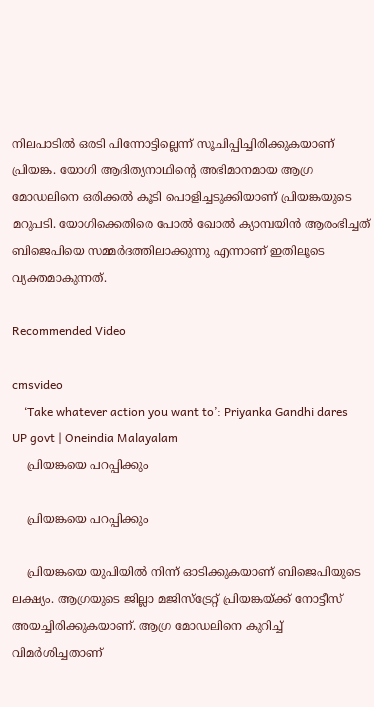നിലപാടില്‍ ഒരടി പിന്നോട്ടില്ലെന്ന് സൂചിപ്പിച്ചിരിക്കുകയാണ് പ്രിയങ്ക. യോഗി ആദിത്യനാഥിന്റെ അഭിമാനമായ ആഗ്ര മോഡലിനെ ഒരിക്കല്‍ കൂടി പൊളിച്ചടുക്കിയാണ് പ്രിയങ്കയുടെ മറുപടി. യോഗിക്കെതിരെ പോല്‍ ഖോല്‍ ക്യാമ്പയിന്‍ ആരംഭിച്ചത് ബിജെപിയെ സമ്മര്‍ദത്തിലാക്കുന്നു എന്നാണ് ഇതിലൂടെ വ്യക്തമാകുന്നത്.

Recommended Video

cmsvideo
    ‘Take whatever action you want to’: Priyanka Gandhi dares UP govt | Oneindia Malayalam
    പ്രിയങ്കയെ പറപ്പിക്കും

    പ്രിയങ്കയെ പറപ്പിക്കും

    പ്രിയങ്കയെ യുപിയില്‍ നിന്ന് ഓടിക്കുകയാണ് ബിജെപിയുടെ ലക്ഷ്യം. ആഗ്രയുടെ ജില്ലാ മജിസ്‌ട്രേറ്റ് പ്രിയങ്കയ്ക്ക് നോട്ടീസ് അയച്ചിരിക്കുകയാണ്. ആഗ്ര മോഡലിനെ കുറിച്ച് വിമര്‍ശിച്ചതാണ്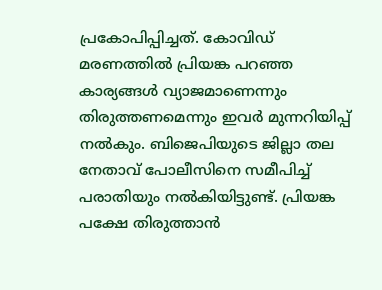പ്രകോപിപ്പിച്ചത്. കോവിഡ് മരണത്തില്‍ പ്രിയങ്ക പറഞ്ഞ കാര്യങ്ങള്‍ വ്യാജമാണെന്നും തിരുത്തണമെന്നും ഇവര്‍ മുന്നറിയിപ്പ് നല്‍കും. ബിജെപിയുടെ ജില്ലാ തല നേതാവ് പോലീസിനെ സമീപിച്ച് പരാതിയും നല്‍കിയിട്ടുണ്ട്. പ്രിയങ്ക പക്ഷേ തിരുത്താന്‍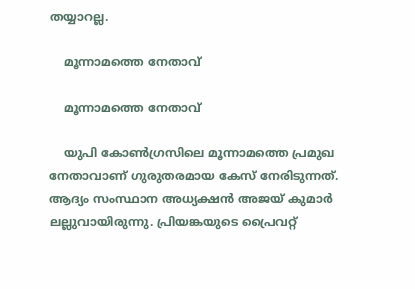തയ്യാറല്ല.

    മൂന്നാമത്തെ നേതാവ്

    മൂന്നാമത്തെ നേതാവ്

    യുപി കോണ്‍ഗ്രസിലെ മൂന്നാമത്തെ പ്രമുഖ നേതാവാണ് ഗുരുതരമായ കേസ് നേരിടുന്നത്. ആദ്യം സംസ്ഥാന അധ്യക്ഷന്‍ അജയ് കുമാര്‍ ലല്ലുവായിരുന്നു. പ്രിയങ്കയുടെ പ്രൈവറ്റ്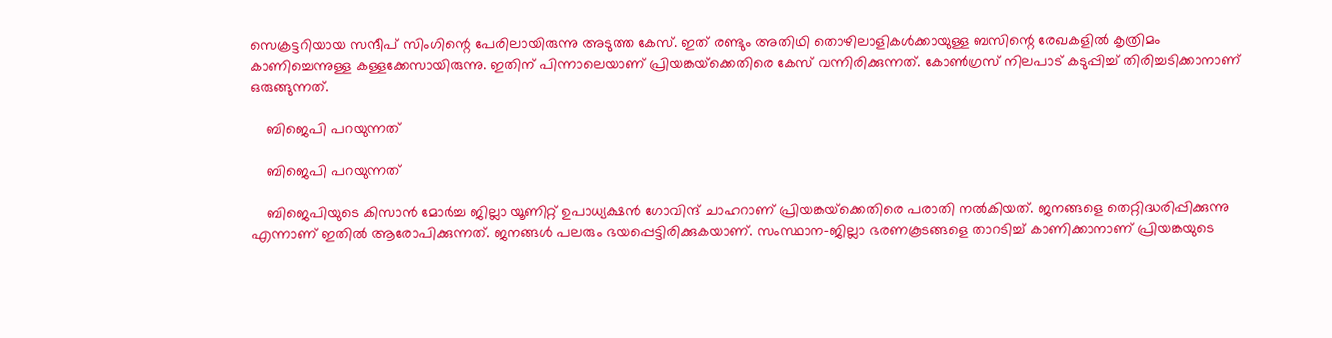സെക്രട്ടറിയായ സന്ദീപ് സിംഗിന്റെ പേരിലായിരുന്നു അടുത്ത കേസ്. ഇത് രണ്ടും അതിഥി തൊഴിലാളികള്‍ക്കായുള്ള ബസിന്റെ രേഖകളില്‍ കൃത്രിമം കാണിച്ചെന്നുള്ള കള്ളക്കേസായിരുന്നു. ഇതിന് പിന്നാലെയാണ് പ്രിയങ്കയ്‌ക്കെതിരെ കേസ് വന്നിരിക്കുന്നത്. കോണ്‍ഗ്രസ് നിലപാട് കടുപ്പിച്ച് തിരിച്ചടിക്കാനാണ് ഒരുങ്ങുന്നത്.

    ബിജെപി പറയുന്നത്

    ബിജെപി പറയുന്നത്

    ബിജെപിയുടെ കിസാന്‍ മോര്‍ച്ച ജില്ലാ യൂണിറ്റ് ഉപാധ്യക്ഷന്‍ ഗോവിന്ദ് ചാഹറാണ് പ്രിയങ്കയ്‌ക്കെതിരെ പരാതി നല്‍കിയത്. ജനങ്ങളെ തെറ്റിദ്ധരിപ്പിക്കുന്നു എന്നാണ് ഇതില്‍ ആരോപിക്കുന്നത്. ജനങ്ങള്‍ പലരും ഭയപ്പെട്ടിരിക്കുകയാണ്. സംസ്ഥാന-ജില്ലാ ഭരണകൂടങ്ങളെ താറടിച്ച് കാണിക്കാനാണ് പ്രിയങ്കയുടെ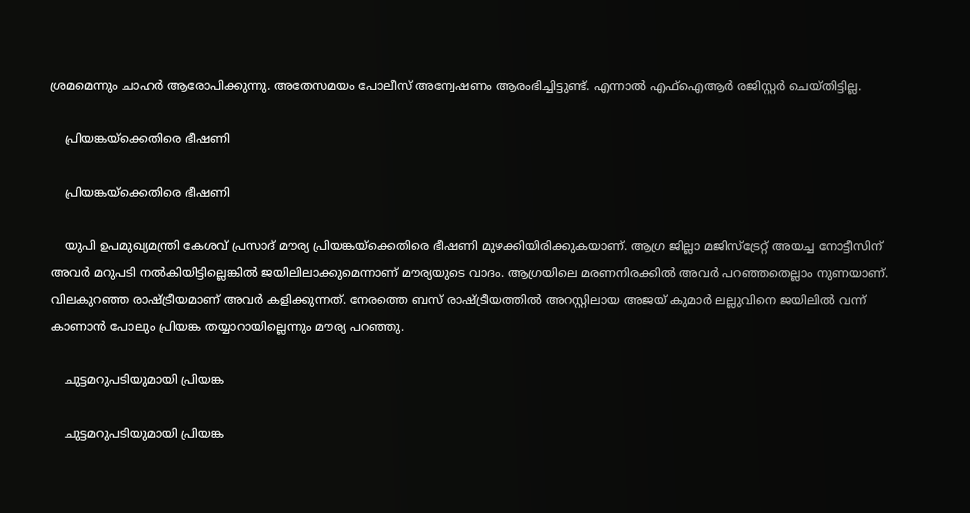ശ്രമമെന്നും ചാഹര്‍ ആരോപിക്കുന്നു. അതേസമയം പോലീസ് അന്വേഷണം ആരംഭിച്ചിട്ടുണ്ട്. എന്നാല്‍ എഫ്‌ഐആര്‍ രജിസ്റ്റര്‍ ചെയ്തിട്ടില്ല.

    പ്രിയങ്കയ്‌ക്കെതിരെ ഭീഷണി

    പ്രിയങ്കയ്‌ക്കെതിരെ ഭീഷണി

    യുപി ഉപമുഖ്യമന്ത്രി കേശവ് പ്രസാദ് മൗര്യ പ്രിയങ്കയ്‌ക്കെതിരെ ഭീഷണി മുഴക്കിയിരിക്കുകയാണ്. ആഗ്ര ജില്ലാ മജിസ്‌ട്രേറ്റ് അയച്ച നോട്ടീസിന് അവര്‍ മറുപടി നല്‍കിയിട്ടില്ലെങ്കില്‍ ജയിലിലാക്കുമെന്നാണ് മൗര്യയുടെ വാദം. ആഗ്രയിലെ മരണനിരക്കില്‍ അവര്‍ പറഞ്ഞതെല്ലാം നുണയാണ്. വിലകുറഞ്ഞ രാഷ്ട്രീയമാണ് അവര്‍ കളിക്കുന്നത്. നേരത്തെ ബസ് രാഷ്ട്രീയത്തില്‍ അറസ്റ്റിലായ അജയ് കുമാര്‍ ലല്ലുവിനെ ജയിലില്‍ വന്ന് കാണാന്‍ പോലും പ്രിയങ്ക തയ്യാറായില്ലെന്നും മൗര്യ പറഞ്ഞു.

    ചുട്ടമറുപടിയുമായി പ്രിയങ്ക

    ചുട്ടമറുപടിയുമായി പ്രിയങ്ക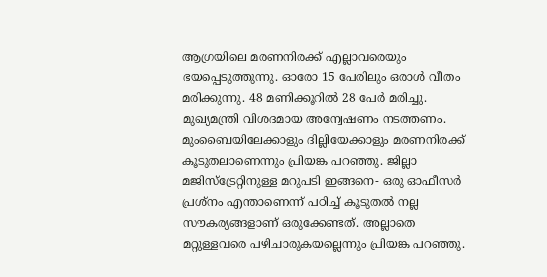ആഗ്രയിലെ മരണനിരക്ക് എല്ലാവരെയും ഭയപ്പെടുത്തുന്നു. ഓരോ 15 പേരിലും ഒരാള്‍ വീതം മരിക്കുന്നു. 48 മണിക്കൂറില്‍ 28 പേര്‍ മരിച്ചു. മുഖ്യമന്ത്രി വിശദമായ അന്വേഷണം നടത്തണം. മുംബൈയിലേക്കാളും ദില്ലിയേക്കാളും മരണനിരക്ക് കൂടുതലാണെന്നും പ്രിയങ്ക പറഞ്ഞു. ജില്ലാ മജിസ്‌ട്രേറ്റിനുള്ള മറുപടി ഇങ്ങനെ- ഒരു ഓഫീസര്‍ പ്രശ്‌നം എന്താണെന്ന് പഠിച്ച് കൂടുതല്‍ നല്ല സൗകര്യങ്ങളാണ് ഒരുക്കേണ്ടത്. അല്ലാതെ മറ്റുള്ളവരെ പഴിചാരുകയല്ലെന്നും പ്രിയങ്ക പറഞ്ഞു.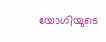യോഗിയുടെ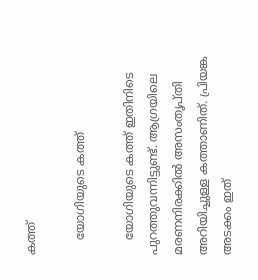കത്ത്

    യോഗിയുടെ കത്ത്

    യോഗിയുടെ കത്ത് ഇതിനിടെ പുറത്തുവന്നിട്ടുണ്ട്. ആഗ്രയിലെ മരണനിരക്കില്‍ അസംതൃപ്തി അറിയിച്ചുള്ള കത്താണിത്. പ്രിയങ്ക അടക്കം ഇത്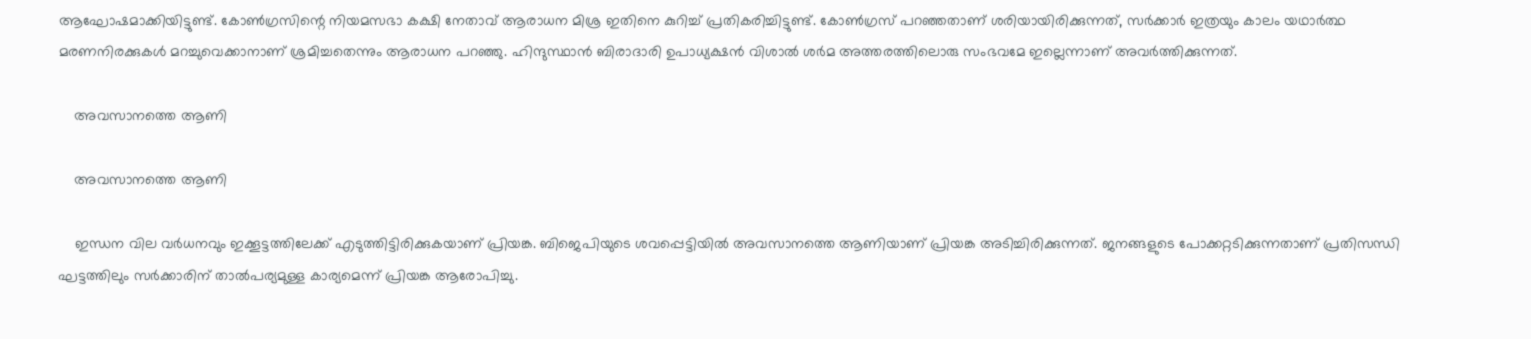ആഘോഷമാക്കിയിട്ടുണ്ട്. കോണ്‍ഗ്രസിന്റെ നിയമസഭാ കക്ഷി നേതാവ് ആരാധന മിശ്ര ഇതിനെ കുറിച്ച് പ്രതികരിച്ചിട്ടുണ്ട്. കോണ്‍ഗ്രസ് പറഞ്ഞതാണ് ശരിയായിരിക്കുന്നത്, സര്‍ക്കാര്‍ ഇത്രയും കാലം യഥാര്‍ത്ഥ മരണനിരക്കുകള്‍ മറച്ചുവെക്കാനാണ് ശ്രമിച്ചതെന്നും ആരാധന പറഞ്ഞു. ഹിന്ദുസ്ഥാന്‍ ബിരാദാരി ഉപാധ്യക്ഷന്‍ വിശാല്‍ ശര്‍മ അത്തരത്തിലൊരു സംഭവമേ ഇല്ലെന്നാണ് അവര്‍ത്തിക്കുന്നത്.

    അവസാനത്തെ ആണി

    അവസാനത്തെ ആണി

    ഇന്ധന വില വര്‍ധനവും ഇക്കൂട്ടത്തിലേക്ക് എടുത്തിട്ടിരിക്കുകയാണ് പ്രിയങ്ക. ബിജെപിയുടെ ശവപ്പെട്ടിയില്‍ അവസാനത്തെ ആണിയാണ് പ്രിയങ്ക അടിച്ചിരിക്കുന്നത്. ജനങ്ങളുടെ പോക്കറ്റടിക്കുന്നതാണ് പ്രതിസന്ധി ഘട്ടത്തിലും സര്‍ക്കാരിന് താല്‍പര്യമുള്ള കാര്യമെന്ന് പ്രിയങ്ക ആരോപിച്ചു.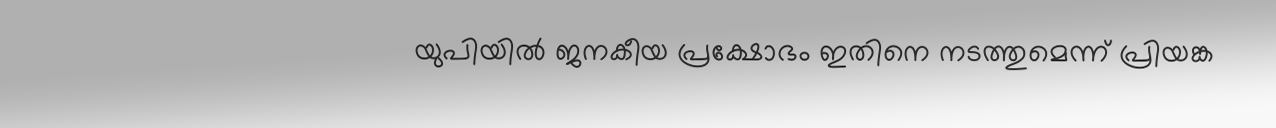യുപിയില്‍ ജനകീയ പ്രക്ഷോഭം ഇതിനെ നടത്തുമെന്ന് പ്രിയങ്ക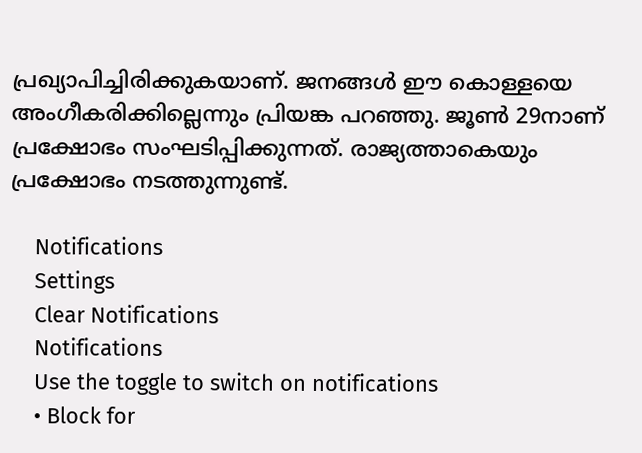പ്രഖ്യാപിച്ചിരിക്കുകയാണ്. ജനങ്ങള്‍ ഈ കൊള്ളയെ അംഗീകരിക്കില്ലെന്നും പ്രിയങ്ക പറഞ്ഞു. ജൂണ്‍ 29നാണ് പ്രക്ഷോഭം സംഘടിപ്പിക്കുന്നത്. രാജ്യത്താകെയും പ്രക്ഷോഭം നടത്തുന്നുണ്ട്.

    Notifications
    Settings
    Clear Notifications
    Notifications
    Use the toggle to switch on notifications
    • Block for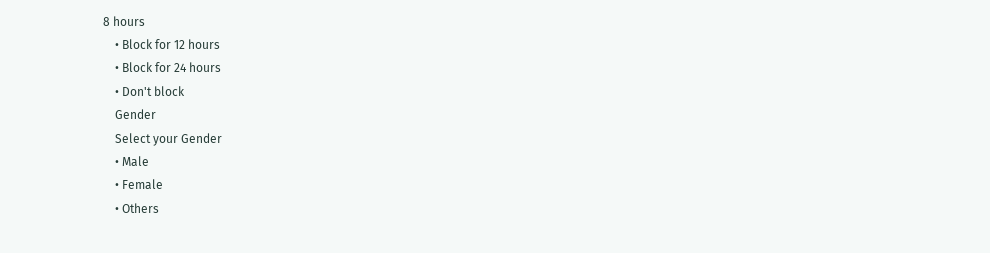8 hours
    • Block for 12 hours
    • Block for 24 hours
    • Don't block
    Gender
    Select your Gender
    • Male
    • Female
    • Others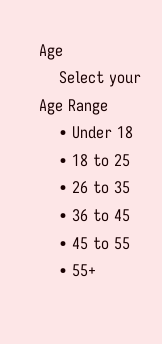Age
    Select your Age Range
    • Under 18
    • 18 to 25
    • 26 to 35
    • 36 to 45
    • 45 to 55
    • 55+